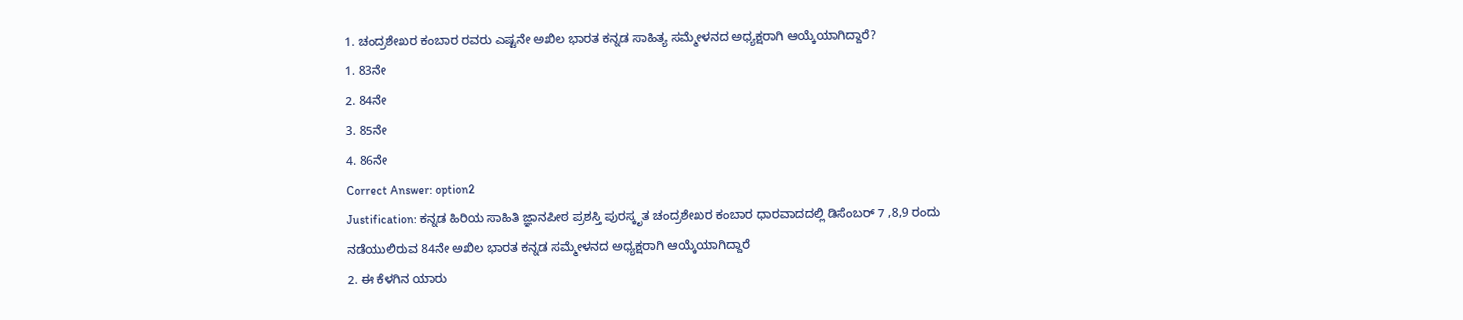1. ಚಂದ್ರಶೇಖರ ಕಂಬಾರ ರವರು ಎಷ್ಟನೇ ಅಖಿಲ ಭಾರತ ಕನ್ನಡ ಸಾಹಿತ್ಯ ಸಮ್ಮೇಳನದ ಅಧ್ಯಕ್ಷರಾಗಿ ಆಯ್ಕೆಯಾಗಿದ್ದಾರೆ?
1. 83ನೇ
2. 84ನೇ
3. 85ನೇ
4. 86ನೇ
Correct Answer: option2
Justification: ಕನ್ನಡ ಹಿರಿಯ ಸಾಹಿತಿ ಜ್ಞಾನಪೀಠ ಪ್ರಶಸ್ತಿ ಪುರಸ್ಕೃತ ಚಂದ್ರಶೇಖರ ಕಂಬಾರ ಧಾರವಾದದಲ್ಲಿ ಡಿಸೆಂಬರ್ 7 ,8,9 ರಂದು ನಡೆಯುಲಿರುವ 84ನೇ ಅಖಿಲ ಭಾರತ ಕನ್ನಡ ಸಮ್ಮೇಳನದ ಅಧ್ಯಕ್ಷರಾಗಿ ಆಯ್ಕೆಯಾಗಿದ್ದಾರೆ
2. ಈ ಕೆಳಗಿನ ಯಾರು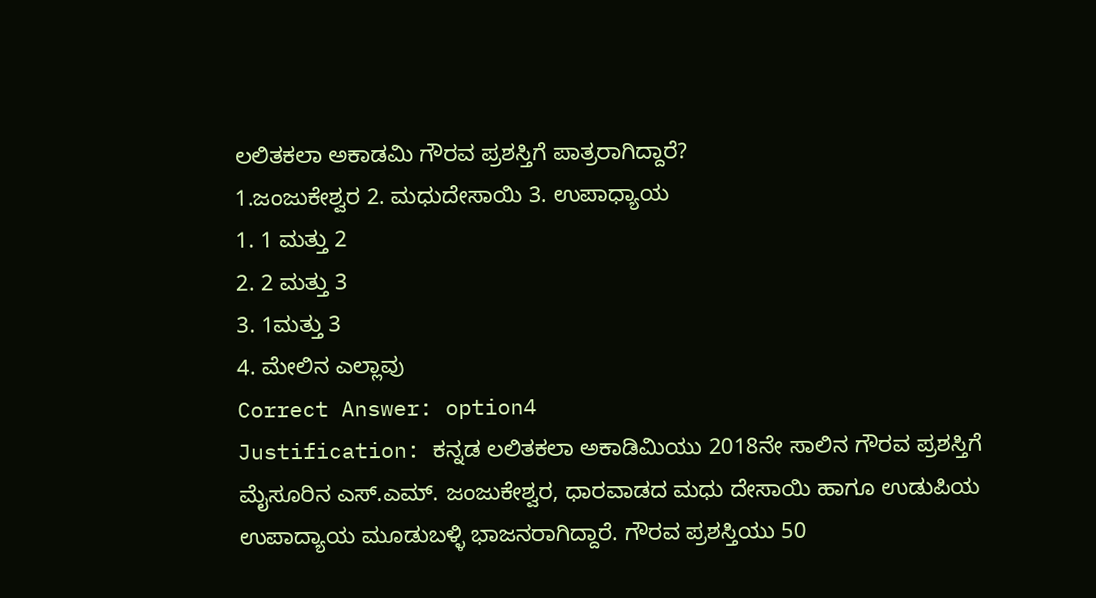ಲಲಿತಕಲಾ ಅಕಾಡಮಿ ಗೌರವ ಪ್ರಶಸ್ತಿಗೆ ಪಾತ್ರರಾಗಿದ್ದಾರೆ?
1.ಜಂಜುಕೇಶ್ವರ 2. ಮಧುದೇಸಾಯಿ 3. ಉಪಾಧ್ಯಾಯ
1. 1 ಮತ್ತು 2
2. 2 ಮತ್ತು 3
3. 1ಮತ್ತು 3
4. ಮೇಲಿನ ಎಲ್ಲಾವು
Correct Answer: option4
Justification: ಕನ್ನಡ ಲಲಿತಕಲಾ ಅಕಾಡಿಮಿಯು 2018ನೇ ಸಾಲಿನ ಗೌರವ ಪ್ರಶಸ್ತಿಗೆ ಮೈಸೂರಿನ ಎಸ್.ಎಮ್. ಜಂಜುಕೇಶ್ವರ, ಧಾರವಾಡದ ಮಧು ದೇಸಾಯಿ ಹಾಗೂ ಉಡುಪಿಯ ಉಪಾದ್ಯಾಯ ಮೂಡುಬಳ್ಳಿ ಭಾಜನರಾಗಿದ್ದಾರೆ. ಗೌರವ ಪ್ರಶಸ್ತಿಯು 50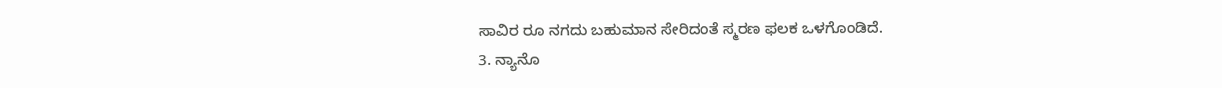ಸಾವಿರ ರೂ ನಗದು ಬಹುಮಾನ ಸೇರಿದಂತೆ ಸ್ಮರಣ ಫಲಕ ಒಳಗೊಂಡಿದೆ.
3. ನ್ಯಾನೊ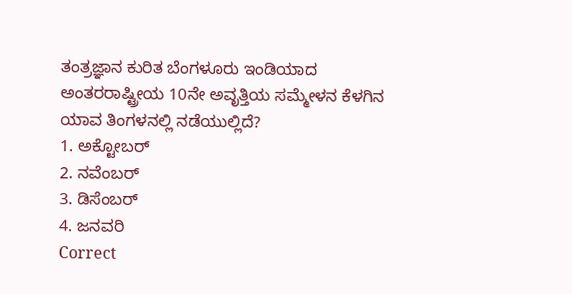ತಂತ್ರಜ್ಞಾನ ಕುರಿತ ಬೆಂಗಳೂರು ಇಂಡಿಯಾದ ಅಂತರರಾಷ್ಟ್ರೀಯ 10ನೇ ಅವೃತ್ತಿಯ ಸಮ್ಮೇಳನ ಕೆಳಗಿನ ಯಾವ ತಿಂಗಳನಲ್ಲಿ ನಡೆಯುಲ್ಲಿದೆ?
1. ಅಕ್ಟೋಬರ್
2. ನವೆಂಬರ್
3. ಡಿಸೆಂಬರ್
4. ಜನವರಿ
Correct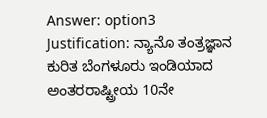Answer: option3
Justification: ನ್ಯಾನೊ ತಂತ್ರಜ್ಞಾನ ಕುರಿತ ಬೆಂಗಳೂರು ಇಂಡಿಯಾದ ಅಂತರರಾಷ್ಟ್ರೀಯ 10ನೇ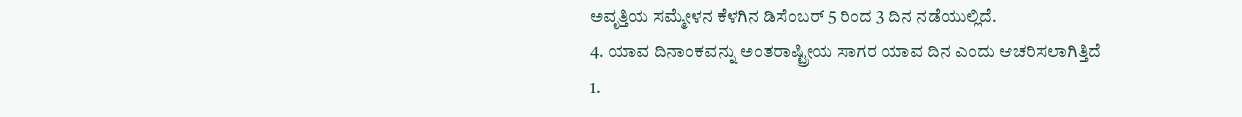ಅವೃತ್ತಿಯ ಸಮ್ಮೇಳನ ಕೆಳಗಿನ ಡಿಸೆಂಬರ್ 5 ರಿಂದ 3 ದಿನ ನಡೆಯುಲ್ಲಿದೆ.
4. ಯಾವ ದಿನಾಂಕವನ್ನು ಅಂತರಾಷ್ಟ್ರೀಯ ಸಾಗರ ಯಾವ ದಿನ ಎಂದು ಆಚರಿಸಲಾಗಿತ್ತಿದೆ
1.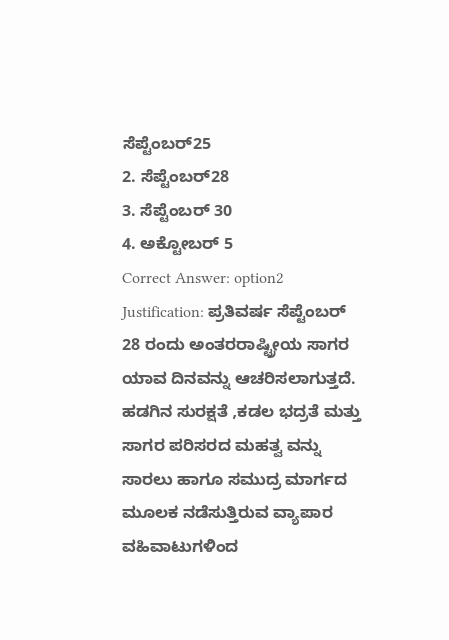ಸೆಪ್ಟೆಂಬರ್25
2. ಸೆಪ್ಟೆಂಬರ್28
3. ಸೆಪ್ಟೆಂಬರ್ 30
4. ಅಕ್ಟೋಬರ್ 5
Correct Answer: option2
Justification: ಪ್ರತಿವರ್ಷ ಸೆಪ್ಟೆಂಬರ್ 28 ರಂದು ಅಂತರರಾಷ್ಟ್ರೀಯ ಸಾಗರ ಯಾವ ದಿನವನ್ನು ಆಚರಿಸಲಾಗುತ್ತದೆ. ಹಡಗಿನ ಸುರಕ್ಷತೆ ,ಕಡಲ ಭದ್ರತೆ ಮತ್ತು ಸಾಗರ ಪರಿಸರದ ಮಹತ್ವ ವನ್ನು ಸಾರಲು ಹಾಗೂ ಸಮುದ್ರ ಮಾರ್ಗದ ಮೂಲಕ ನಡೆಸುತ್ತಿರುವ ವ್ಯಾಪಾರ ವಹಿವಾಟುಗಳಿಂದ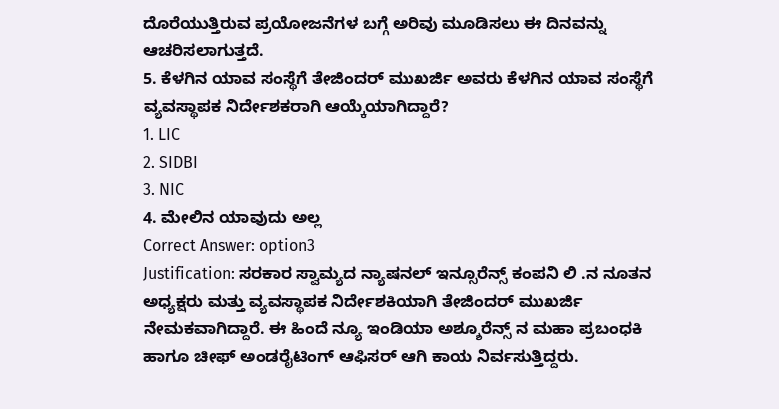ದೊರೆಯುತ್ತಿರುವ ಪ್ರಯೋಜನೆಗಳ ಬಗ್ಗೆ ಅರಿವು ಮೂಡಿಸಲು ಈ ದಿನವನ್ನು ಆಚರಿಸಲಾಗುತ್ತದೆ.
5. ಕೆಳಗಿನ ಯಾವ ಸಂಸ್ಥೆಗೆ ತೇಜಿಂದರ್ ಮುಖರ್ಜಿ ಅವರು ಕೆಳಗಿನ ಯಾವ ಸಂಸ್ಥೆಗೆ ವ್ಯವಸ್ಥಾಪಕ ನಿರ್ದೇಶಕರಾಗಿ ಆಯ್ಕೆಯಾಗಿದ್ದಾರೆ?
1. LIC
2. SIDBI
3. NIC
4. ಮೇಲಿನ ಯಾವುದು ಅಲ್ಲ
Correct Answer: option3
Justification: ಸರಕಾರ ಸ್ವಾಮ್ಯದ ನ್ಯಾಷನಲ್ ಇನ್ಸೂರೆನ್ಸ್ ಕಂಪನಿ ಲಿ .ನ ನೂತನ ಅಧ್ಯಕ್ಷರು ಮತ್ತು ವ್ಯವಸ್ಥಾಪಕ ನಿರ್ದೇಶಕಿಯಾಗಿ ತೇಜಿಂದರ್ ಮುಖರ್ಜಿ ನೇಮಕವಾಗಿದ್ದಾರೆ. ಈ ಹಿಂದೆ ನ್ಯೂ ಇಂಡಿಯಾ ಅಶ್ಶೂರೆನ್ಸ್ ನ ಮಹಾ ಪ್ರಬಂಧಕಿ ಹಾಗೂ ಚೀಫ್ ಅಂಡರೈಟಿಂಗ್ ಆಫಿಸರ್ ಆಗಿ ಕಾಯ ನಿರ್ವಸುತ್ತಿದ್ದರು.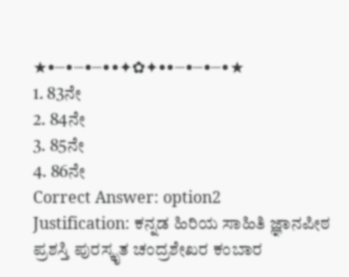★•┈•┈•┈••✦✿✦••┈•┈•┈•★
1. 83ನೇ
2. 84ನೇ
3. 85ನೇ
4. 86ನೇ
Correct Answer: option2
Justification: ಕನ್ನಡ ಹಿರಿಯ ಸಾಹಿತಿ ಜ್ಞಾನಪೀಠ ಪ್ರಶಸ್ತಿ ಪುರಸ್ಕೃತ ಚಂದ್ರಶೇಖರ ಕಂಬಾರ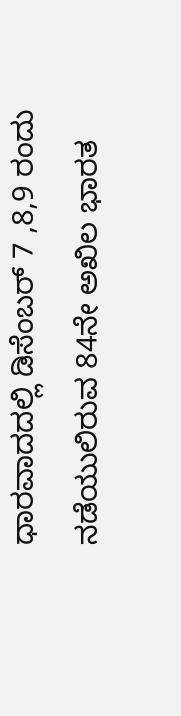ಧಾರವಾದದಲ್ಲಿ ಡಿಸೆಂಬರ್ 7 ,8,9 ರಂದು ನಡೆಯುಲಿರುವ 84ನೇ ಅಖಿಲ ಭಾರತ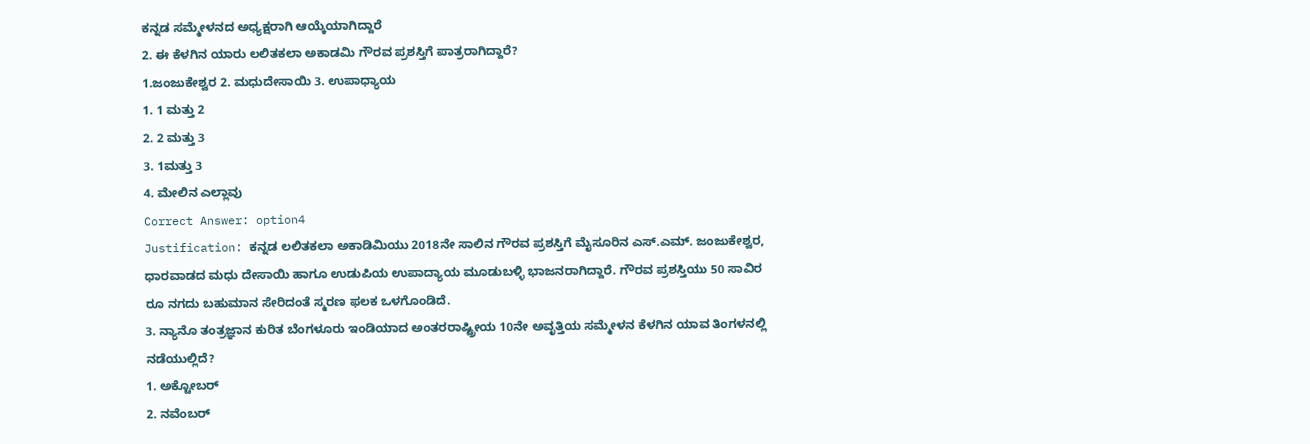ಕನ್ನಡ ಸಮ್ಮೇಳನದ ಅಧ್ಯಕ್ಷರಾಗಿ ಆಯ್ಕೆಯಾಗಿದ್ದಾರೆ
2. ಈ ಕೆಳಗಿನ ಯಾರು ಲಲಿತಕಲಾ ಅಕಾಡಮಿ ಗೌರವ ಪ್ರಶಸ್ತಿಗೆ ಪಾತ್ರರಾಗಿದ್ದಾರೆ?
1.ಜಂಜುಕೇಶ್ವರ 2. ಮಧುದೇಸಾಯಿ 3. ಉಪಾಧ್ಯಾಯ
1. 1 ಮತ್ತು 2
2. 2 ಮತ್ತು 3
3. 1ಮತ್ತು 3
4. ಮೇಲಿನ ಎಲ್ಲಾವು
Correct Answer: option4
Justification: ಕನ್ನಡ ಲಲಿತಕಲಾ ಅಕಾಡಿಮಿಯು 2018ನೇ ಸಾಲಿನ ಗೌರವ ಪ್ರಶಸ್ತಿಗೆ ಮೈಸೂರಿನ ಎಸ್.ಎಮ್. ಜಂಜುಕೇಶ್ವರ, ಧಾರವಾಡದ ಮಧು ದೇಸಾಯಿ ಹಾಗೂ ಉಡುಪಿಯ ಉಪಾದ್ಯಾಯ ಮೂಡುಬಳ್ಳಿ ಭಾಜನರಾಗಿದ್ದಾರೆ. ಗೌರವ ಪ್ರಶಸ್ತಿಯು 50 ಸಾವಿರ ರೂ ನಗದು ಬಹುಮಾನ ಸೇರಿದಂತೆ ಸ್ಮರಣ ಫಲಕ ಒಳಗೊಂಡಿದೆ.
3. ನ್ಯಾನೊ ತಂತ್ರಜ್ಞಾನ ಕುರಿತ ಬೆಂಗಳೂರು ಇಂಡಿಯಾದ ಅಂತರರಾಷ್ಟ್ರೀಯ 10ನೇ ಅವೃತ್ತಿಯ ಸಮ್ಮೇಳನ ಕೆಳಗಿನ ಯಾವ ತಿಂಗಳನಲ್ಲಿ ನಡೆಯುಲ್ಲಿದೆ?
1. ಅಕ್ಟೋಬರ್
2. ನವೆಂಬರ್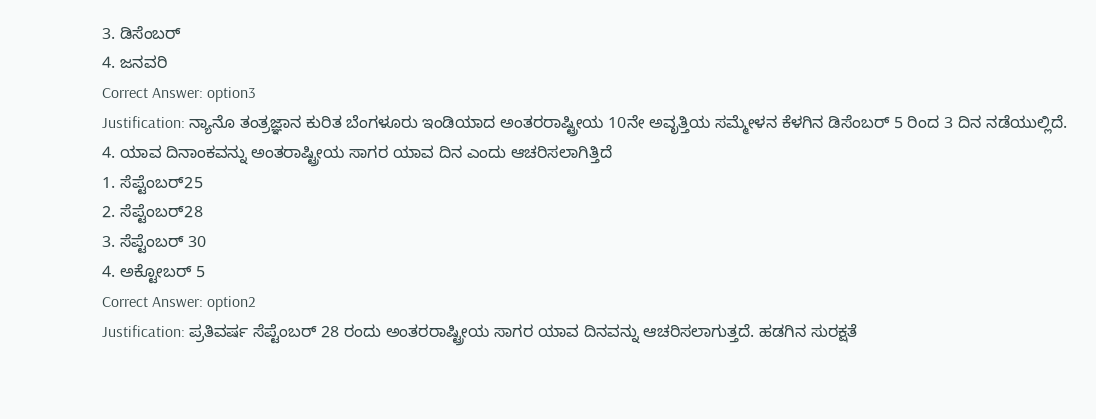3. ಡಿಸೆಂಬರ್
4. ಜನವರಿ
Correct Answer: option3
Justification: ನ್ಯಾನೊ ತಂತ್ರಜ್ಞಾನ ಕುರಿತ ಬೆಂಗಳೂರು ಇಂಡಿಯಾದ ಅಂತರರಾಷ್ಟ್ರೀಯ 10ನೇ ಅವೃತ್ತಿಯ ಸಮ್ಮೇಳನ ಕೆಳಗಿನ ಡಿಸೆಂಬರ್ 5 ರಿಂದ 3 ದಿನ ನಡೆಯುಲ್ಲಿದೆ.
4. ಯಾವ ದಿನಾಂಕವನ್ನು ಅಂತರಾಷ್ಟ್ರೀಯ ಸಾಗರ ಯಾವ ದಿನ ಎಂದು ಆಚರಿಸಲಾಗಿತ್ತಿದೆ
1. ಸೆಪ್ಟೆಂಬರ್25
2. ಸೆಪ್ಟೆಂಬರ್28
3. ಸೆಪ್ಟೆಂಬರ್ 30
4. ಅಕ್ಟೋಬರ್ 5
Correct Answer: option2
Justification: ಪ್ರತಿವರ್ಷ ಸೆಪ್ಟೆಂಬರ್ 28 ರಂದು ಅಂತರರಾಷ್ಟ್ರೀಯ ಸಾಗರ ಯಾವ ದಿನವನ್ನು ಆಚರಿಸಲಾಗುತ್ತದೆ. ಹಡಗಿನ ಸುರಕ್ಷತೆ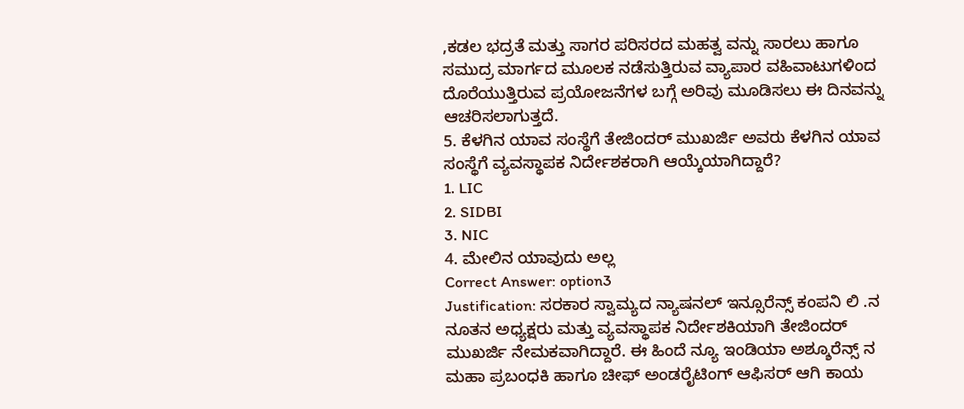,ಕಡಲ ಭದ್ರತೆ ಮತ್ತು ಸಾಗರ ಪರಿಸರದ ಮಹತ್ವ ವನ್ನು ಸಾರಲು ಹಾಗೂ ಸಮುದ್ರ ಮಾರ್ಗದ ಮೂಲಕ ನಡೆಸುತ್ತಿರುವ ವ್ಯಾಪಾರ ವಹಿವಾಟುಗಳಿಂದ ದೊರೆಯುತ್ತಿರುವ ಪ್ರಯೋಜನೆಗಳ ಬಗ್ಗೆ ಅರಿವು ಮೂಡಿಸಲು ಈ ದಿನವನ್ನು ಆಚರಿಸಲಾಗುತ್ತದೆ.
5. ಕೆಳಗಿನ ಯಾವ ಸಂಸ್ಥೆಗೆ ತೇಜಿಂದರ್ ಮುಖರ್ಜಿ ಅವರು ಕೆಳಗಿನ ಯಾವ ಸಂಸ್ಥೆಗೆ ವ್ಯವಸ್ಥಾಪಕ ನಿರ್ದೇಶಕರಾಗಿ ಆಯ್ಕೆಯಾಗಿದ್ದಾರೆ?
1. LIC
2. SIDBI
3. NIC
4. ಮೇಲಿನ ಯಾವುದು ಅಲ್ಲ
Correct Answer: option3
Justification: ಸರಕಾರ ಸ್ವಾಮ್ಯದ ನ್ಯಾಷನಲ್ ಇನ್ಸೂರೆನ್ಸ್ ಕಂಪನಿ ಲಿ .ನ ನೂತನ ಅಧ್ಯಕ್ಷರು ಮತ್ತು ವ್ಯವಸ್ಥಾಪಕ ನಿರ್ದೇಶಕಿಯಾಗಿ ತೇಜಿಂದರ್ ಮುಖರ್ಜಿ ನೇಮಕವಾಗಿದ್ದಾರೆ. ಈ ಹಿಂದೆ ನ್ಯೂ ಇಂಡಿಯಾ ಅಶ್ಶೂರೆನ್ಸ್ ನ ಮಹಾ ಪ್ರಬಂಧಕಿ ಹಾಗೂ ಚೀಫ್ ಅಂಡರೈಟಿಂಗ್ ಆಫಿಸರ್ ಆಗಿ ಕಾಯ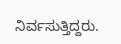ನಿರ್ವಸುತ್ತಿದ್ದರು.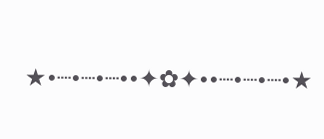★•┈•┈•┈••✦✿✦••┈•┈•┈•★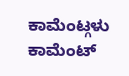ಕಾಮೆಂಟ್ಗಳು
ಕಾಮೆಂಟ್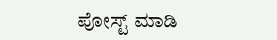ಪೋಸ್ಟ್ ಮಾಡಿ